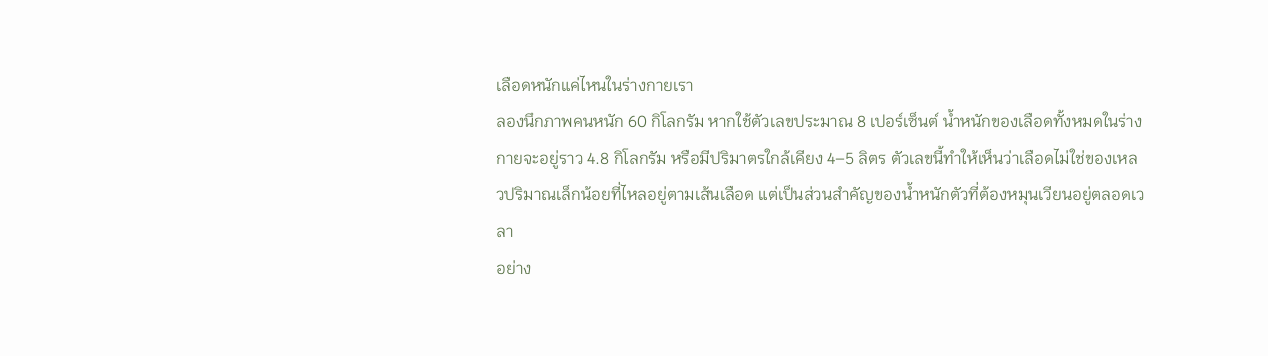เลือดหนักแค่ไหนในร่างกายเรา
ลองนึกภาพคนหนัก 60 กิโลกรัม หากใช้ตัวเลขประมาณ 8 เปอร์เซ็นต์ น้ำหนักของเลือดทั้งหมดในร่างกายจะอยู่ราว 4.8 กิโลกรัม หรือมีปริมาตรใกล้เคียง 4–5 ลิตร ตัวเลขนี้ทำให้เห็นว่าเลือดไม่ใช่ของเหลวปริมาณเล็กน้อยที่ไหลอยู่ตามเส้นเลือด แต่เป็นส่วนสำคัญของน้ำหนักตัวที่ต้องหมุนเวียนอยู่ตลอดเวลา
อย่าง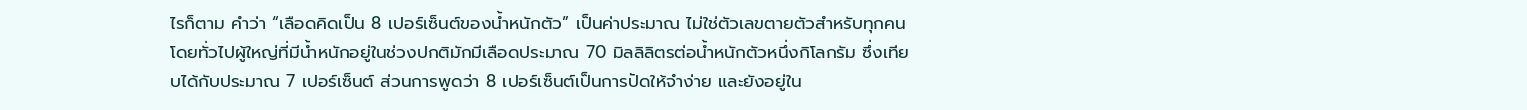ไรก็ตาม คำว่า “เลือดคิดเป็น 8 เปอร์เซ็นต์ของน้ำหนักตัว” เป็นค่าประมาณ ไม่ใช่ตัวเลขตายตัวสำหรับทุกคน โดยทั่วไปผู้ใหญ่ที่มีน้ำหนักอยู่ในช่วงปกติมักมีเลือดประมาณ 70 มิลลิลิตรต่อน้ำหนักตัวหนึ่งกิโลกรัม ซึ่งเทียบได้กับประมาณ 7 เปอร์เซ็นต์ ส่วนการพูดว่า 8 เปอร์เซ็นต์เป็นการปัดให้จำง่าย และยังอยู่ใน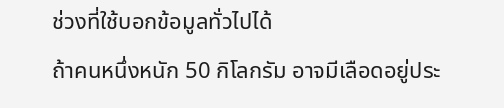ช่วงที่ใช้บอกข้อมูลทั่วไปได้
ถ้าคนหนึ่งหนัก 50 กิโลกรัม อาจมีเลือดอยู่ประ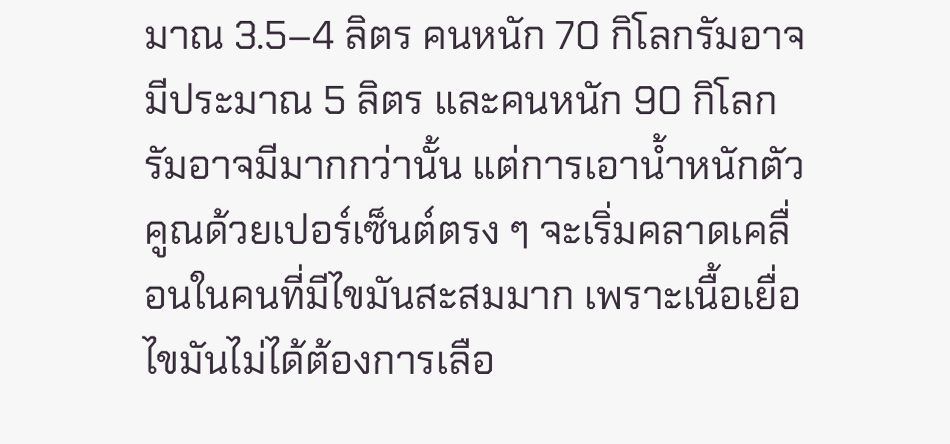มาณ 3.5–4 ลิตร คนหนัก 70 กิโลกรัมอาจมีประมาณ 5 ลิตร และคนหนัก 90 กิโลกรัมอาจมีมากกว่านั้น แต่การเอาน้ำหนักตัวคูณด้วยเปอร์เซ็นต์ตรง ๆ จะเริ่มคลาดเคลื่อนในคนที่มีไขมันสะสมมาก เพราะเนื้อเยื่อไขมันไม่ได้ต้องการเลือ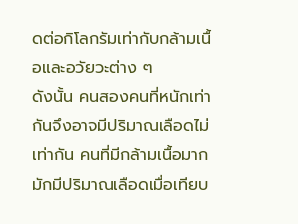ดต่อกิโลกรัมเท่ากับกล้ามเนื้อและอวัยวะต่าง ๆ
ดังนั้น คนสองคนที่หนักเท่ากันจึงอาจมีปริมาณเลือดไม่เท่ากัน คนที่มีกล้ามเนื้อมากมักมีปริมาณเลือดเมื่อเทียบ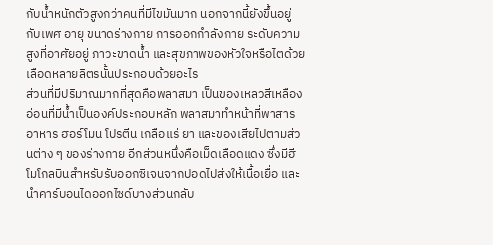กับน้ำหนักตัวสูงกว่าคนที่มีไขมันมาก นอกจากนี้ยังขึ้นอยู่กับเพศ อายุ ขนาดร่างกาย การออกกำลังกาย ระดับความสูงที่อาศัยอยู่ ภาวะขาดน้ำ และสุขภาพของหัวใจหรือไตด้วย
เลือดหลายลิตรนั้นประกอบด้วยอะไร
ส่วนที่มีปริมาณมากที่สุดคือพลาสมา เป็นของเหลวสีเหลืองอ่อนที่มีน้ำเป็นองค์ประกอบหลัก พลาสมาทำหน้าที่พาสารอาหาร ฮอร์โมน โปรตีน เกลือแร่ ยา และของเสียไปตามส่วนต่าง ๆ ของร่างกาย อีกส่วนหนึ่งคือเม็ดเลือดแดง ซึ่งมีฮีโมโกลบินสำหรับรับออกซิเจนจากปอดไปส่งให้เนื้อเยื่อ และนำคาร์บอนไดออกไซด์บางส่วนกลับ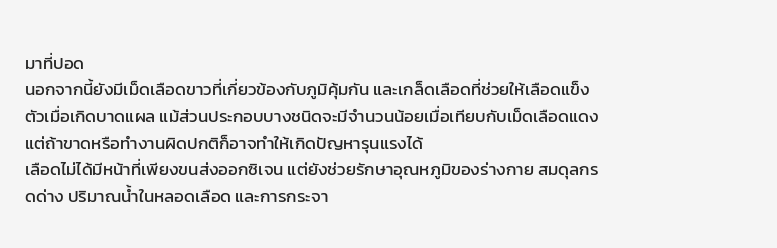มาที่ปอด
นอกจากนี้ยังมีเม็ดเลือดขาวที่เกี่ยวข้องกับภูมิคุ้มกัน และเกล็ดเลือดที่ช่วยให้เลือดแข็งตัวเมื่อเกิดบาดแผล แม้ส่วนประกอบบางชนิดจะมีจำนวนน้อยเมื่อเทียบกับเม็ดเลือดแดง แต่ถ้าขาดหรือทำงานผิดปกติก็อาจทำให้เกิดปัญหารุนแรงได้
เลือดไม่ได้มีหน้าที่เพียงขนส่งออกซิเจน แต่ยังช่วยรักษาอุณหภูมิของร่างกาย สมดุลกรดด่าง ปริมาณน้ำในหลอดเลือด และการกระจา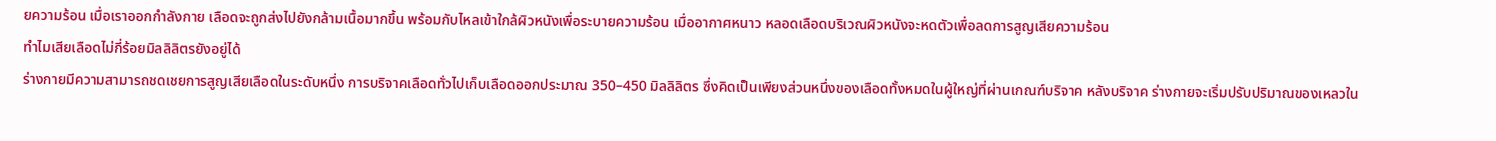ยความร้อน เมื่อเราออกกำลังกาย เลือดจะถูกส่งไปยังกล้ามเนื้อมากขึ้น พร้อมกับไหลเข้าใกล้ผิวหนังเพื่อระบายความร้อน เมื่ออากาศหนาว หลอดเลือดบริเวณผิวหนังจะหดตัวเพื่อลดการสูญเสียความร้อน
ทำไมเสียเลือดไม่กี่ร้อยมิลลิลิตรยังอยู่ได้
ร่างกายมีความสามารถชดเชยการสูญเสียเลือดในระดับหนึ่ง การบริจาคเลือดทั่วไปเก็บเลือดออกประมาณ 350–450 มิลลิลิตร ซึ่งคิดเป็นเพียงส่วนหนึ่งของเลือดทั้งหมดในผู้ใหญ่ที่ผ่านเกณฑ์บริจาค หลังบริจาค ร่างกายจะเริ่มปรับปริมาณของเหลวใน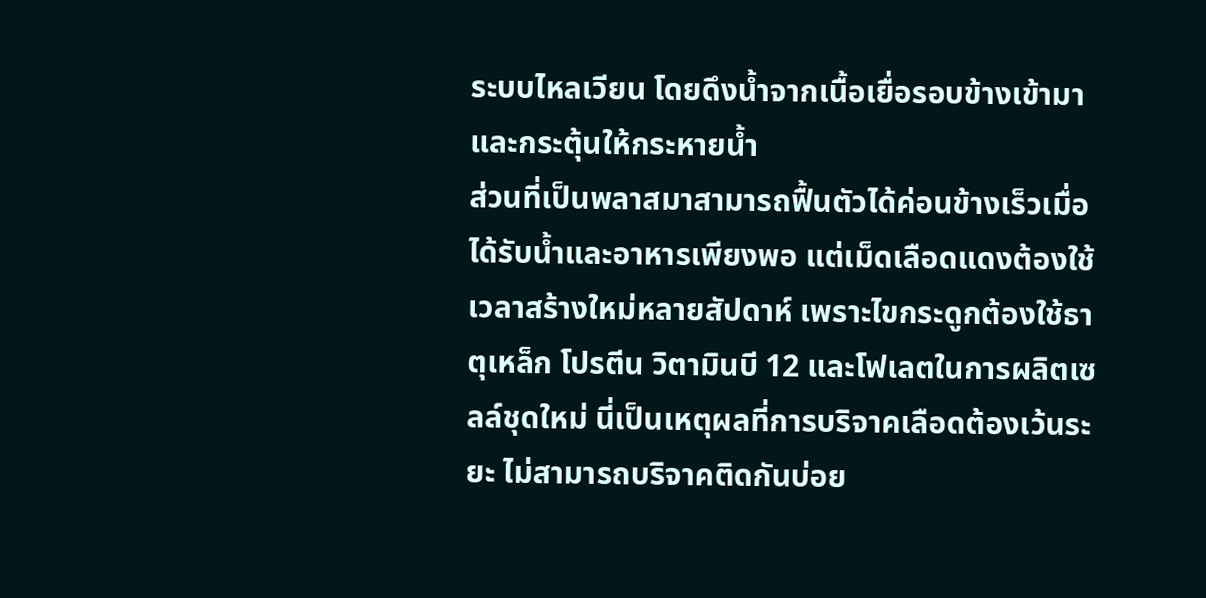ระบบไหลเวียน โดยดึงน้ำจากเนื้อเยื่อรอบข้างเข้ามาและกระตุ้นให้กระหายน้ำ
ส่วนที่เป็นพลาสมาสามารถฟื้นตัวได้ค่อนข้างเร็วเมื่อได้รับน้ำและอาหารเพียงพอ แต่เม็ดเลือดแดงต้องใช้เวลาสร้างใหม่หลายสัปดาห์ เพราะไขกระดูกต้องใช้ธาตุเหล็ก โปรตีน วิตามินบี 12 และโฟเลตในการผลิตเซลล์ชุดใหม่ นี่เป็นเหตุผลที่การบริจาคเลือดต้องเว้นระยะ ไม่สามารถบริจาคติดกันบ่อย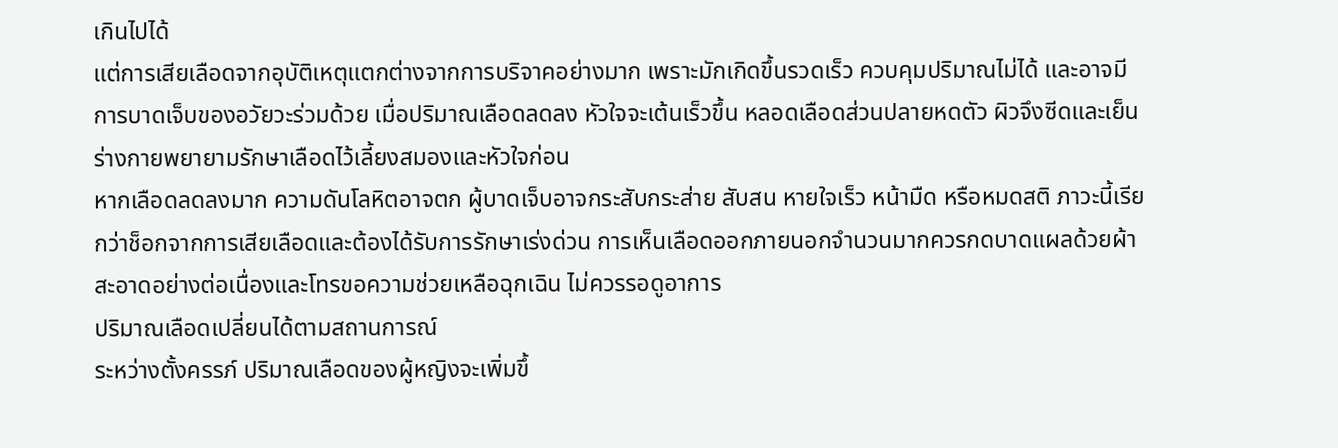เกินไปได้
แต่การเสียเลือดจากอุบัติเหตุแตกต่างจากการบริจาคอย่างมาก เพราะมักเกิดขึ้นรวดเร็ว ควบคุมปริมาณไม่ได้ และอาจมีการบาดเจ็บของอวัยวะร่วมด้วย เมื่อปริมาณเลือดลดลง หัวใจจะเต้นเร็วขึ้น หลอดเลือดส่วนปลายหดตัว ผิวจึงซีดและเย็น ร่างกายพยายามรักษาเลือดไว้เลี้ยงสมองและหัวใจก่อน
หากเลือดลดลงมาก ความดันโลหิตอาจตก ผู้บาดเจ็บอาจกระสับกระส่าย สับสน หายใจเร็ว หน้ามืด หรือหมดสติ ภาวะนี้เรียกว่าช็อกจากการเสียเลือดและต้องได้รับการรักษาเร่งด่วน การเห็นเลือดออกภายนอกจำนวนมากควรกดบาดแผลด้วยผ้าสะอาดอย่างต่อเนื่องและโทรขอความช่วยเหลือฉุกเฉิน ไม่ควรรอดูอาการ
ปริมาณเลือดเปลี่ยนได้ตามสถานการณ์
ระหว่างตั้งครรภ์ ปริมาณเลือดของผู้หญิงจะเพิ่มขึ้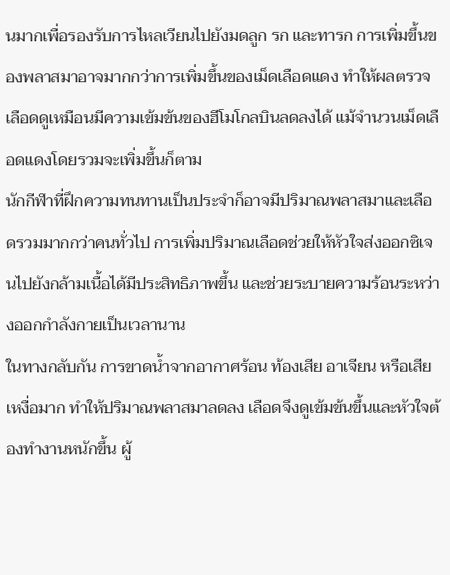นมากเพื่อรองรับการไหลเวียนไปยังมดลูก รก และทารก การเพิ่มขึ้นของพลาสมาอาจมากกว่าการเพิ่มขึ้นของเม็ดเลือดแดง ทำให้ผลตรวจเลือดดูเหมือนมีความเข้มข้นของฮีโมโกลบินลดลงได้ แม้จำนวนเม็ดเลือดแดงโดยรวมจะเพิ่มขึ้นก็ตาม
นักกีฬาที่ฝึกความทนทานเป็นประจำก็อาจมีปริมาณพลาสมาและเลือดรวมมากกว่าคนทั่วไป การเพิ่มปริมาณเลือดช่วยให้หัวใจส่งออกซิเจนไปยังกล้ามเนื้อได้มีประสิทธิภาพขึ้น และช่วยระบายความร้อนระหว่างออกกำลังกายเป็นเวลานาน
ในทางกลับกัน การขาดน้ำจากอากาศร้อน ท้องเสีย อาเจียน หรือเสียเหงื่อมาก ทำให้ปริมาณพลาสมาลดลง เลือดจึงดูเข้มข้นขึ้นและหัวใจต้องทำงานหนักขึ้น ผู้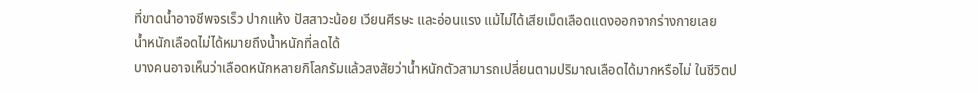ที่ขาดน้ำอาจชีพจรเร็ว ปากแห้ง ปัสสาวะน้อย เวียนศีรษะ และอ่อนแรง แม้ไม่ได้เสียเม็ดเลือดแดงออกจากร่างกายเลย
น้ำหนักเลือดไม่ได้หมายถึงน้ำหนักที่ลดได้
บางคนอาจเห็นว่าเลือดหนักหลายกิโลกรัมแล้วสงสัยว่าน้ำหนักตัวสามารถเปลี่ยนตามปริมาณเลือดได้มากหรือไม่ ในชีวิตป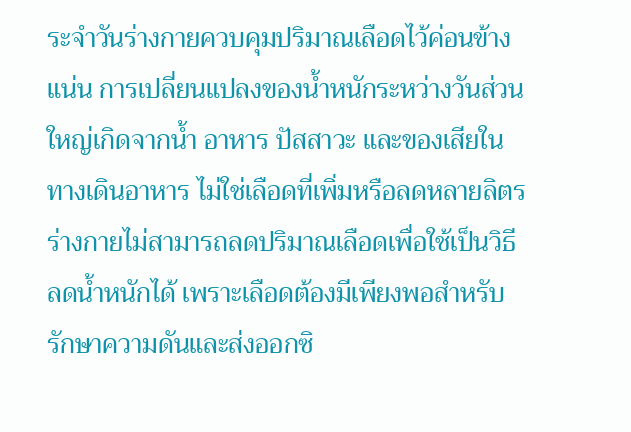ระจำวันร่างกายควบคุมปริมาณเลือดไว้ค่อนข้างแน่น การเปลี่ยนแปลงของน้ำหนักระหว่างวันส่วนใหญ่เกิดจากน้ำ อาหาร ปัสสาวะ และของเสียในทางเดินอาหาร ไม่ใช่เลือดที่เพิ่มหรือลดหลายลิตร
ร่างกายไม่สามารถลดปริมาณเลือดเพื่อใช้เป็นวิธีลดน้ำหนักได้ เพราะเลือดต้องมีเพียงพอสำหรับรักษาความดันและส่งออกซิ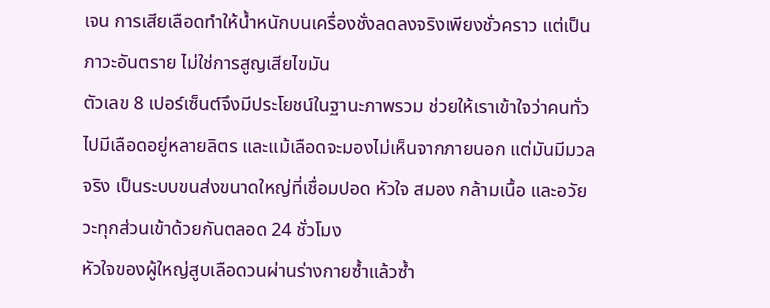เจน การเสียเลือดทำให้น้ำหนักบนเครื่องชั่งลดลงจริงเพียงชั่วคราว แต่เป็นภาวะอันตราย ไม่ใช่การสูญเสียไขมัน
ตัวเลข 8 เปอร์เซ็นต์จึงมีประโยชน์ในฐานะภาพรวม ช่วยให้เราเข้าใจว่าคนทั่วไปมีเลือดอยู่หลายลิตร และแม้เลือดจะมองไม่เห็นจากภายนอก แต่มันมีมวลจริง เป็นระบบขนส่งขนาดใหญ่ที่เชื่อมปอด หัวใจ สมอง กล้ามเนื้อ และอวัยวะทุกส่วนเข้าด้วยกันตลอด 24 ชั่วโมง
หัวใจของผู้ใหญ่สูบเลือดวนผ่านร่างกายซ้ำแล้วซ้ำ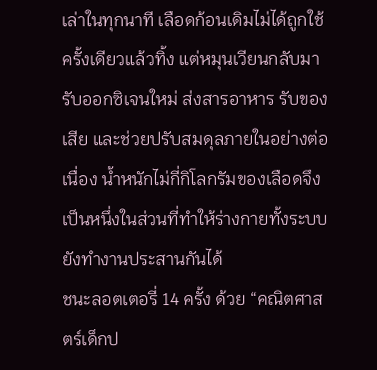เล่าในทุกนาที เลือดก้อนเดิมไม่ได้ถูกใช้ครั้งเดียวแล้วทิ้ง แต่หมุนเวียนกลับมารับออกซิเจนใหม่ ส่งสารอาหาร รับของเสีย และช่วยปรับสมดุลภายในอย่างต่อเนื่อง น้ำหนักไม่กี่กิโลกรัมของเลือดจึงเป็นหนึ่งในส่วนที่ทำให้ร่างกายทั้งระบบยังทำงานประสานกันได้
ชนะลอตเตอรี่ 14 ครั้ง ด้วย “คณิตศาสตร์เด็กป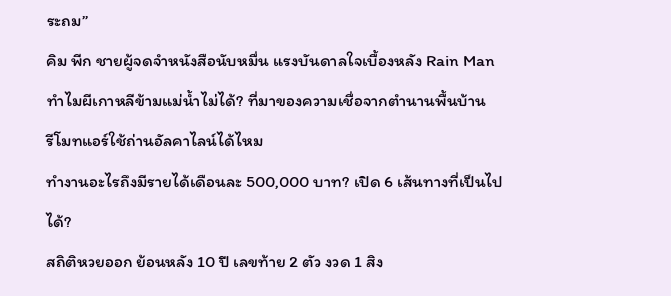ระถม”
คิม พีก ชายผู้จดจำหนังสือนับหมื่น แรงบันดาลใจเบื้องหลัง Rain Man
ทำไมผีเกาหลีข้ามแม่น้ำไม่ได้? ที่มาของความเชื่อจากตำนานพื้นบ้าน
รีโมทแอร์ใช้ถ่านอัลคาไลน์ได้ไหม
ทำงานอะไรถึงมีรายได้เดือนละ 500,000 บาท? เปิด 6 เส้นทางที่เป็นไปได้?
สถิติหวยออก ย้อนหลัง 10 ปี เลขท้าย 2 ตัว งวด 1 สิง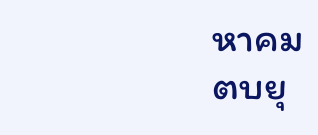หาคม
ตบยุ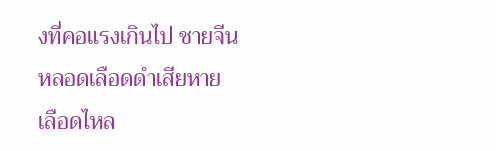งที่คอแรงเกินไป ชายจีนหลอดเลือดดำเสียหาย เลือดไหล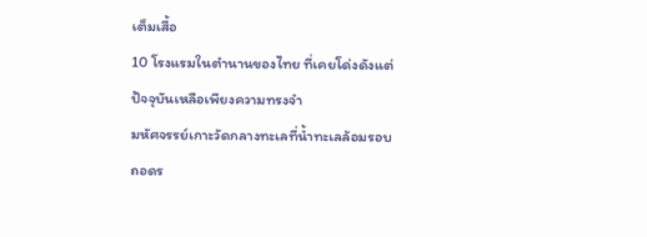เต็มเสื้อ
10 โรงแรมในตำนานของไทย ที่เคยโด่งดังแต่ปัจจุบันเหลือเพียงความทรงจำ
มหัศจรรย์เกาะวัดกลางทะเลที่น้ำทะเลล้อมรอบ
ถอดร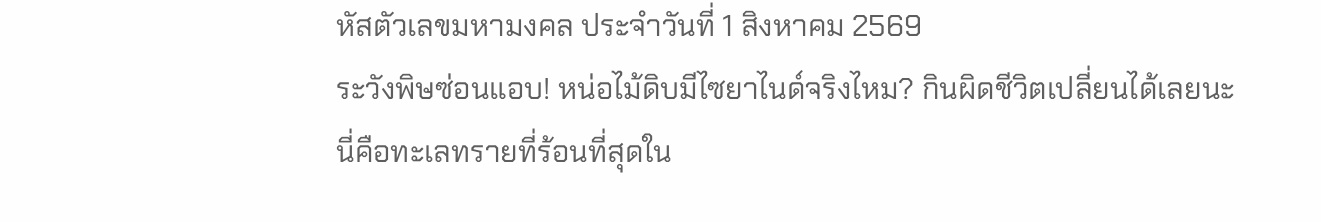หัสตัวเลขมหามงคล ประจำวันที่ 1 สิงหาคม 2569
ระวังพิษซ่อนแอบ! หน่อไม้ดิบมีไซยาไนด์จริงไหม? กินผิดชีวิตเปลี่ยนได้เลยนะ
นี่คือทะเลทรายที่ร้อนที่สุดใน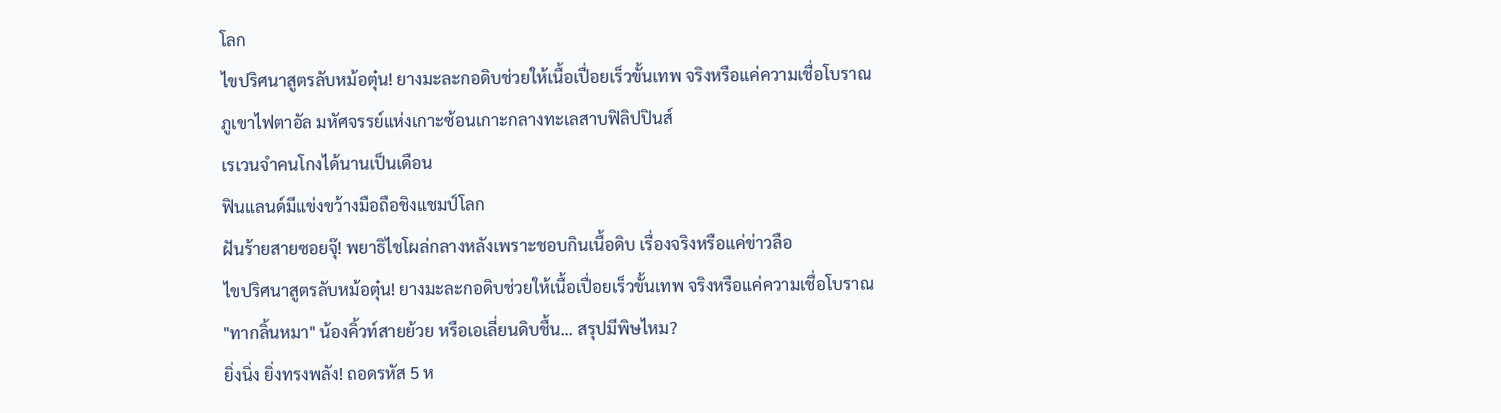โลก
ไขปริศนาสูตรลับหม้อตุ๋น! ยางมะละกอดิบช่วยให้เนื้อเปื่อยเร็วขั้นเทพ จริงหรือแค่ความเชื่อโบราณ
ภูเขาไฟตาอัล มหัศจรรย์แห่งเกาะซ้อนเกาะกลางทะเลสาบฟิลิปปินส์
เรเวนจำคนโกงได้นานเป็นเดือน
ฟินแลนด์มีแข่งขว้างมือถือชิงแชมป์โลก
ฝันร้ายสายซอยจุ๊! พยาธิไชโผล่กลางหลังเพราะชอบกินเนื้อดิบ เรื่องจริงหรือแค่ข่าวลือ
ไขปริศนาสูตรลับหม้อตุ๋น! ยางมะละกอดิบช่วยให้เนื้อเปื่อยเร็วขั้นเทพ จริงหรือแค่ความเชื่อโบราณ
"ทากลิ้นหมา" น้องคิ้วท์สายย้วย หรือเอเลี่ยนดิบชื้น... สรุปมีพิษไหม?
ยิ่งนิ่ง ยิ่งทรงพลัง! ถอดรหัส 5 ห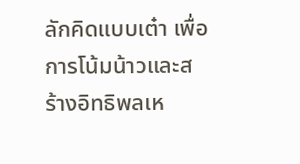ลักคิดแบบเต๋า เพื่อการโน้มน้าวและสร้างอิทธิพลเห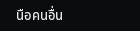นือคนอื่น